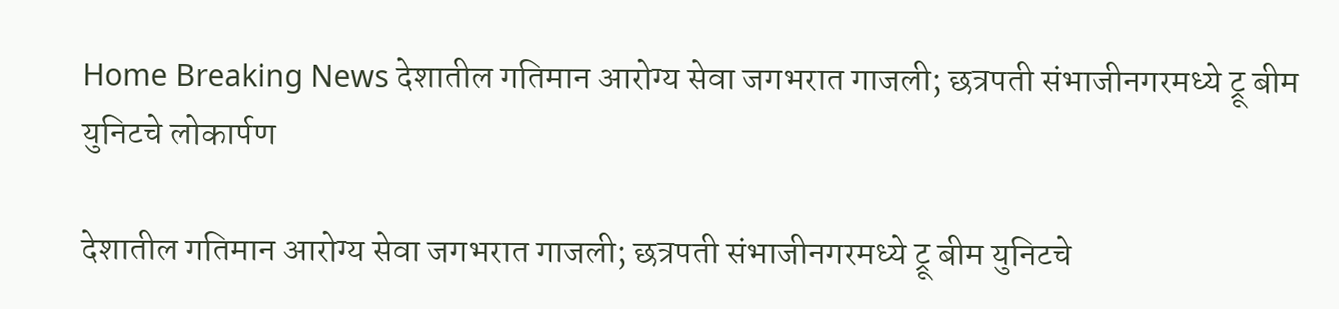Home Breaking News देशातील गतिमान आरोग्य सेवा जगभरात गाजली; छत्रपती संभाजीनगरमध्ये ट्रू बीम युनिटचे लोकार्पण

देशातील गतिमान आरोग्य सेवा जगभरात गाजली; छत्रपती संभाजीनगरमध्ये ट्रू बीम युनिटचे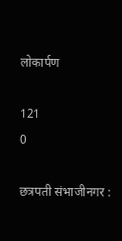लोकार्पण

121
0

छत्रपती संभाजीनगर :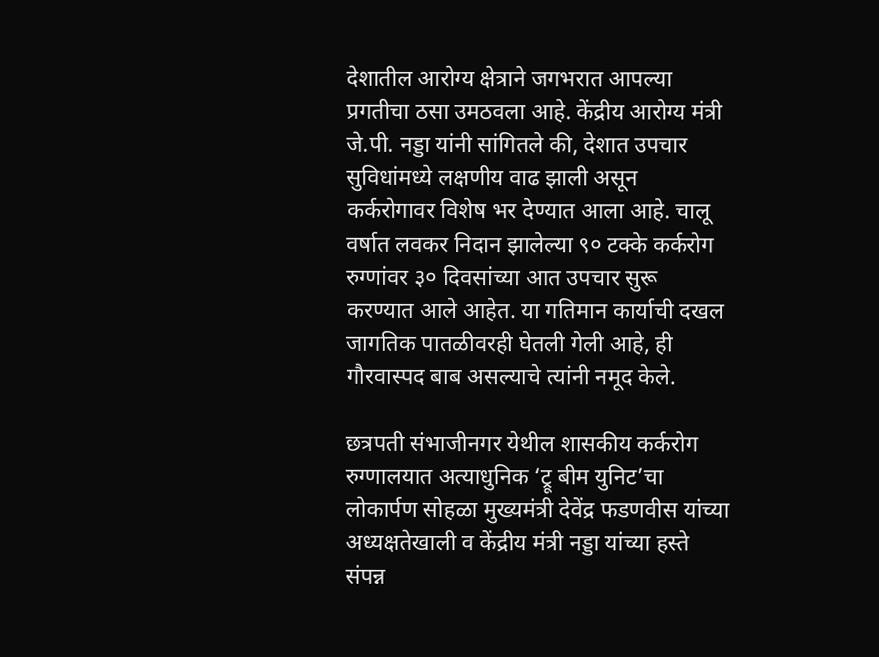देशातील आरोग्य क्षेत्राने जगभरात आपल्या प्रगतीचा ठसा उमठवला आहे. केंद्रीय आरोग्य मंत्री जे.पी. नड्डा यांनी सांगितले की, देशात उपचार सुविधांमध्ये लक्षणीय वाढ झाली असून कर्करोगावर विशेष भर देण्यात आला आहे. चालू वर्षात लवकर निदान झालेल्या ९० टक्के कर्करोग रुग्णांवर ३० दिवसांच्या आत उपचार सुरू करण्यात आले आहेत. या गतिमान कार्याची दखल जागतिक पातळीवरही घेतली गेली आहे, ही गौरवास्पद बाब असल्याचे त्यांनी नमूद केले.

छत्रपती संभाजीनगर येथील शासकीय कर्करोग रुग्णालयात अत्याधुनिक ‘ट्रू बीम युनिट’चा लोकार्पण सोहळा मुख्यमंत्री देवेंद्र फडणवीस यांच्या अध्यक्षतेखाली व केंद्रीय मंत्री नड्डा यांच्या हस्ते संपन्न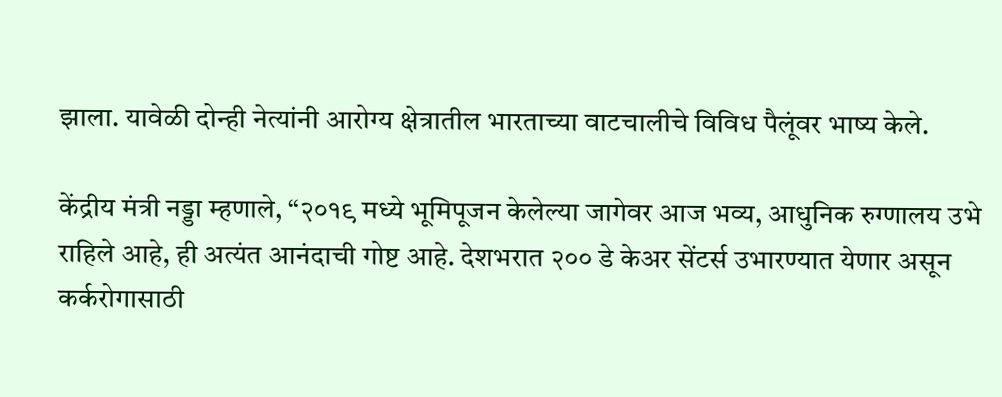झाला. यावेळी दोन्ही नेत्यांनी आरोग्य क्षेत्रातील भारताच्या वाटचालीचे विविध पैलूंवर भाष्य केले.

केंद्रीय मंत्री नड्डा म्हणाले, “२०१९ मध्ये भूमिपूजन केलेल्या जागेवर आज भव्य, आधुनिक रुग्णालय उभे राहिले आहे, ही अत्यंत आनंदाची गोष्ट आहे. देशभरात २०० डे केअर सेंटर्स उभारण्यात येणार असून कर्करोगासाठी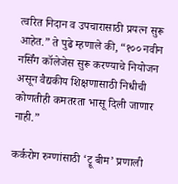त्वरित निदान व उपचारासाठी प्रयत्न सुरू आहेत.” ते पुढे म्हणाले की, “१०० नवीन नर्सिंग कॉलेजेस सुरू करण्याचे नियोजन असून वैद्यकीय शिक्षणासाठी निधीची कोणतीही कमतरता भासू दिली जाणार नाही.”

कर्करोग रुग्णांसाठी ‘ट्रू बीम’ प्रणाली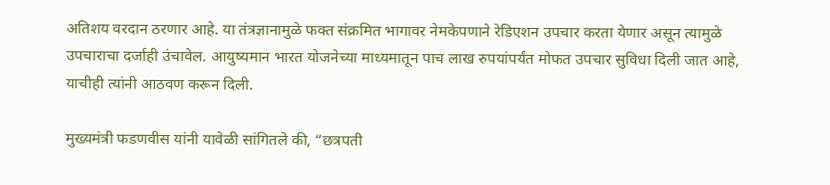अतिशय वरदान ठरणार आहे. या तंत्रज्ञानामुळे फक्त संक्रमित भागावर नेमकेपणाने रेडिएशन उपचार करता येणार असून त्यामुळे उपचाराचा दर्जाही उंचावेल. आयुष्यमान भारत योजनेच्या माध्यमातून पाच लाख रुपयांपर्यंत मोफत उपचार सुविधा दिली जात आहे, याचीही त्यांनी आठवण करून दिली.

मुख्यमंत्री फडणवीस यांनी यावेळी सांगितले की, “छत्रपती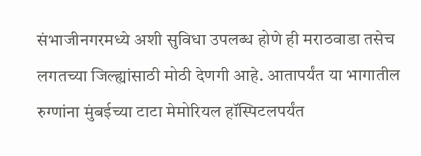संभाजीनगरमध्ये अशी सुविधा उपलब्ध होणे ही मराठवाडा तसेच लगतच्या जिल्ह्यांसाठी मोठी देणगी आहे. आतापर्यंत या भागातील रुग्णांना मुंबईच्या टाटा मेमोरियल हॉस्पिटलपर्यंत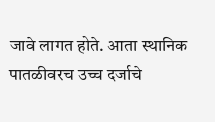जावे लागत होते. आता स्थानिक पातळीवरच उच्च दर्जाचे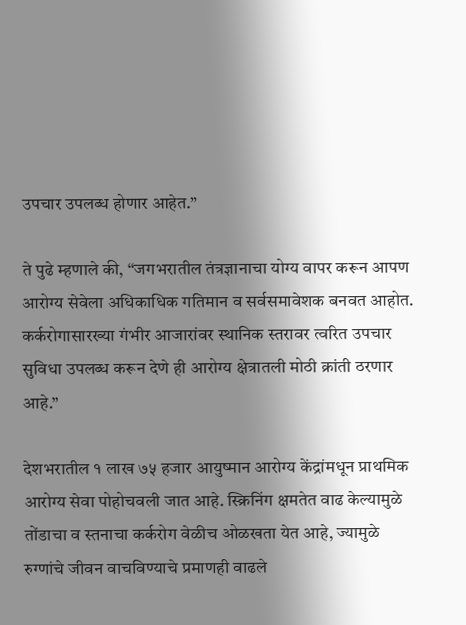उपचार उपलब्ध होणार आहेत.”

ते पुढे म्हणाले की, “जगभरातील तंत्रज्ञानाचा योग्य वापर करून आपण आरोग्य सेवेला अधिकाधिक गतिमान व सर्वसमावेशक बनवत आहोत. कर्करोगासारख्या गंभीर आजारांवर स्थानिक स्तरावर त्वरित उपचार सुविधा उपलब्ध करून देणे ही आरोग्य क्षेत्रातली मोठी क्रांती ठरणार आहे.”

देशभरातील १ लाख ७५ हजार आयुष्मान आरोग्य केंद्रांमधून प्राथमिक आरोग्य सेवा पोहोचवली जात आहे. स्क्रिनिंग क्षमतेत वाढ केल्यामुळे तोंडाचा व स्तनाचा कर्करोग वेळीच ओळखता येत आहे, ज्यामुळे रुग्णांचे जीवन वाचविण्याचे प्रमाणही वाढले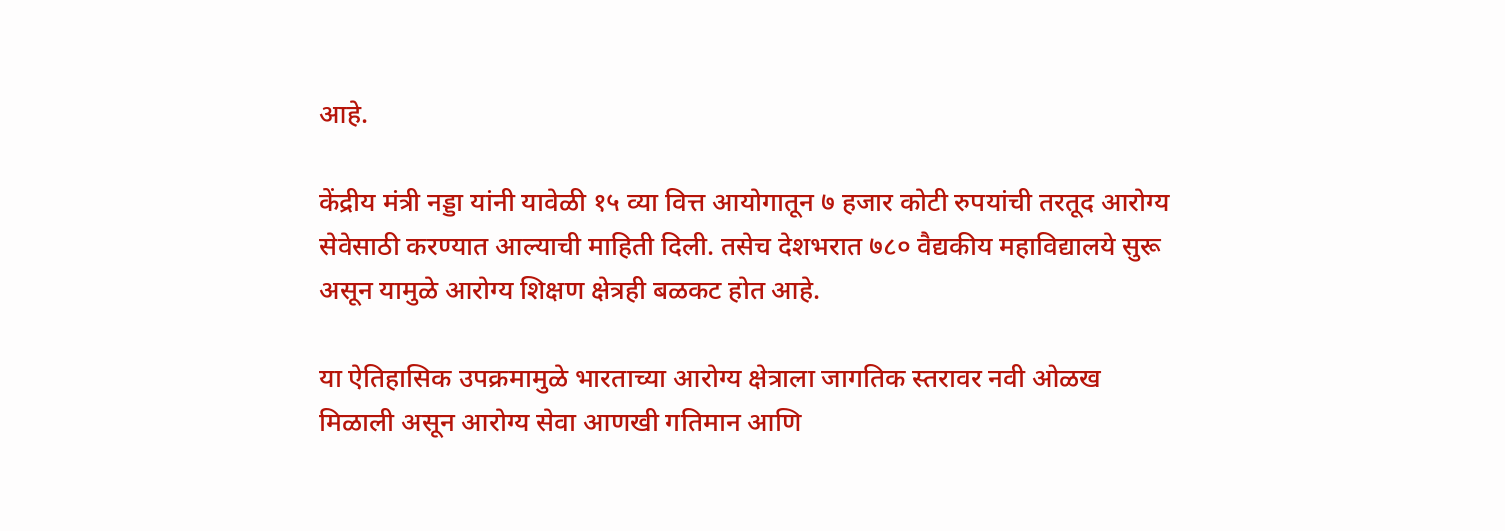आहे.

केंद्रीय मंत्री नड्डा यांनी यावेळी १५ व्या वित्त आयोगातून ७ हजार कोटी रुपयांची तरतूद आरोग्य सेवेसाठी करण्यात आल्याची माहिती दिली. तसेच देशभरात ७८० वैद्यकीय महाविद्यालये सुरू असून यामुळे आरोग्य शिक्षण क्षेत्रही बळकट होत आहे.

या ऐतिहासिक उपक्रमामुळे भारताच्या आरोग्य क्षेत्राला जागतिक स्तरावर नवी ओळख मिळाली असून आरोग्य सेवा आणखी गतिमान आणि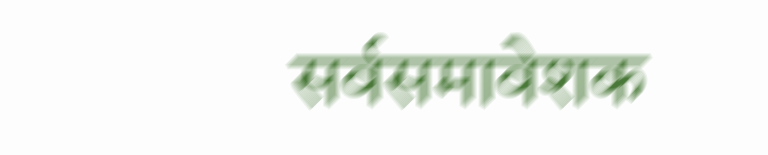सर्वसमावेशक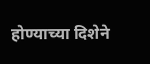होण्याच्या दिशेने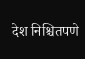देश निश्चितपणे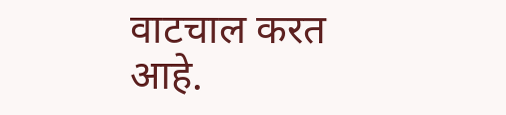वाटचाल करत आहे.